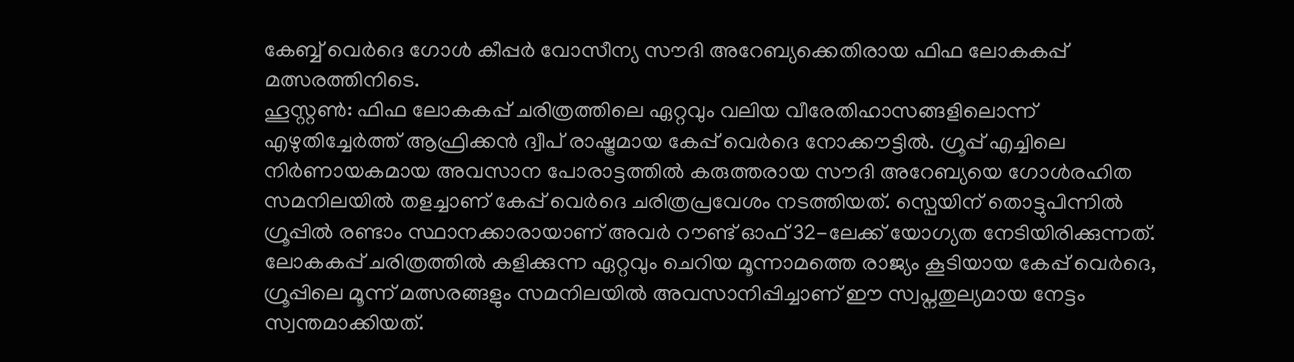കേബ്ബ് വെർദെ ഗോൾ കീപ്പർ വോസീന്യ സൗദി അറേബ്യക്കെതിരായ ഫിഫ ലോകകപ്പ് മത്സരത്തിനിടെ.
ഹൂസ്റ്റൺ: ഫിഫ ലോകകപ്പ് ചരിത്രത്തിലെ ഏറ്റവും വലിയ വീരേതിഹാസങ്ങളിലൊന്ന് എഴുതിച്ചേർത്ത് ആഫ്രിക്കൻ ദ്വീപ് രാഷ്ട്രമായ കേപ്പ് വെർദെ നോക്കൗട്ടിൽ. ഗ്രൂപ്പ് എച്ചിലെ നിർണായകമായ അവസാന പോരാട്ടത്തിൽ കരുത്തരായ സൗദി അറേബ്യയെ ഗോൾരഹിത സമനിലയിൽ തളച്ചാണ് കേപ്പ് വെർദെ ചരിത്രപ്രവേശം നടത്തിയത്. സ്പെയിന് തൊട്ടുപിന്നിൽ ഗ്രൂപ്പിൽ രണ്ടാം സ്ഥാനക്കാരായാണ് അവർ റൗണ്ട് ഓഫ് 32-ലേക്ക് യോഗ്യത നേടിയിരിക്കുന്നത്.
ലോകകപ്പ് ചരിത്രത്തിൽ കളിക്കുന്ന ഏറ്റവും ചെറിയ മൂന്നാമത്തെ രാജ്യം കൂടിയായ കേപ്പ് വെർദെ, ഗ്രൂപ്പിലെ മൂന്ന് മത്സരങ്ങളും സമനിലയിൽ അവസാനിപ്പിച്ചാണ് ഈ സ്വപ്നതുല്യമായ നേട്ടം സ്വന്തമാക്കിയത്.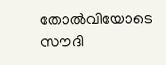തോൽവിയോടെ സൗദി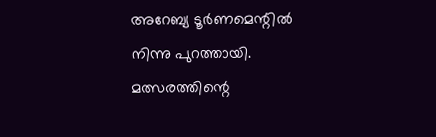അറേബ്യ ടൂർണമെന്റിൽ നിന്നു പുറത്തായി.
മത്സരത്തിന്റെ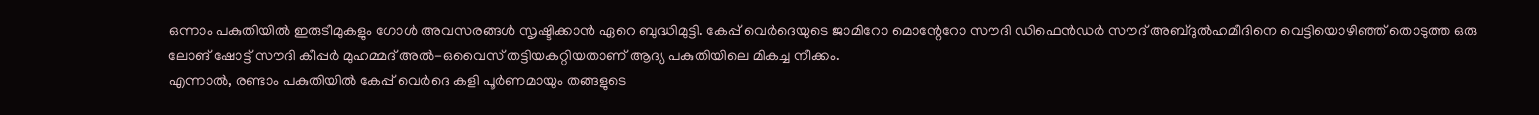ഒന്നാം പകുതിയിൽ ഇരുടീമുകളും ഗോൾ അവസരങ്ങൾ സൃഷ്ടിക്കാൻ ഏറെ ബുദ്ധിമുട്ടി. കേപ്പ് വെർദെയുടെ ജാമിറോ മൊന്റേറോ സൗദി ഡിഫെൻഡർ സൗദ് അബ്ദുൽഹമീദിനെ വെട്ടിയൊഴിഞ്ഞ് തൊടുത്ത ഒരു ലോങ് ഷോട്ട് സൗദി കീപ്പർ മുഹമ്മദ് അൽ-ഒവൈസ് തട്ടിയകറ്റിയതാണ് ആദ്യ പകുതിയിലെ മികച്ച നീക്കം.
എന്നാൽ, രണ്ടാം പകുതിയിൽ കേപ്പ് വെർദെ കളി പൂർണമായും തങ്ങളുടെ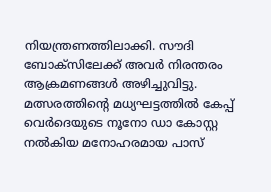നിയന്ത്രണത്തിലാക്കി. സൗദി ബോക്സിലേക്ക് അവർ നിരന്തരം ആക്രമണങ്ങൾ അഴിച്ചുവിട്ടു. മത്സരത്തിന്റെ മധ്യഘട്ടത്തിൽ കേപ്പ് വെർദെയുടെ നൂനോ ഡാ കോസ്റ്റ നൽകിയ മനോഹരമായ പാസ്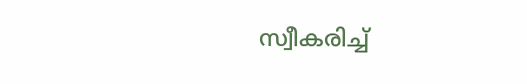സ്വീകരിച്ച്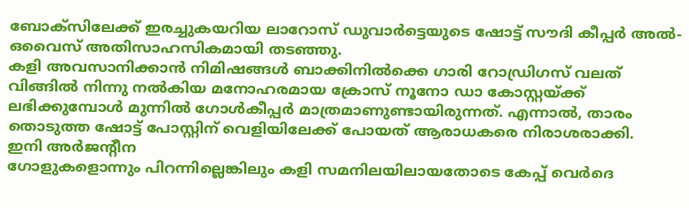ബോക്സിലേക്ക് ഇരച്ചുകയറിയ ലാറോസ് ഡുവാർട്ടെയുടെ ഷോട്ട് സൗദി കീപ്പർ അൽ-ഒവൈസ് അതിസാഹസികമായി തടഞ്ഞു.
കളി അവസാനിക്കാൻ നിമിഷങ്ങൾ ബാക്കിനിൽക്കെ ഗാരി റോഡ്രിഗസ് വലത് വിങ്ങിൽ നിന്നു നൽകിയ മനോഹരമായ ക്രോസ് നൂനോ ഡാ കോസ്റ്റയ്ക്ക് ലഭിക്കുമ്പോൾ മുന്നിൽ ഗോൾകീപ്പർ മാത്രമാണുണ്ടായിരുന്നത്. എന്നാൽ, താരം തൊടുത്ത ഷോട്ട് പോസ്റ്റിന് വെളിയിലേക്ക് പോയത് ആരാധകരെ നിരാശരാക്കി.
ഇനി അർജന്റീന
ഗോളുകളൊന്നും പിറന്നില്ലെങ്കിലും കളി സമനിലയിലായതോടെ കേപ്പ് വെർദെ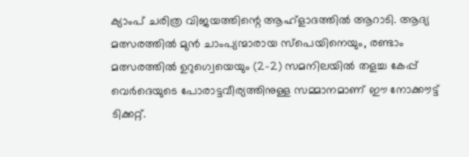ക്യാംപ് ചരിത്ര വിജയത്തിന്റെ ആഹ്ളാദത്തിൽ ആറാടി. ആദ്യ മത്സരത്തിൽ മുൻ ചാംപ്യന്മാരായ സ്പെയിനെയും, രണ്ടാം മത്സരത്തിൽ ഉറുഗ്വെയെയും (2-2) സമനിലയിൽ തളച്ച കേപ്പ് വെർദെയുടെ പോരാട്ടവീര്യത്തിനുള്ള സമ്മാനമാണ് ഈ നോക്കൗട്ട് ടിക്കറ്റ്.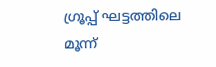ഗ്രൂപ്പ് ഘട്ടത്തിലെ മൂന്ന്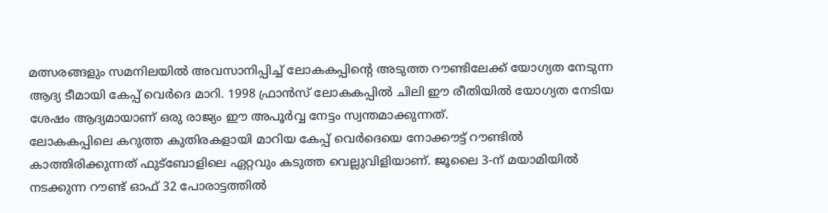മത്സരങ്ങളും സമനിലയിൽ അവസാനിപ്പിച്ച് ലോകകപ്പിന്റെ അടുത്ത റൗണ്ടിലേക്ക് യോഗ്യത നേടുന്ന ആദ്യ ടീമായി കേപ്പ് വെർദെ മാറി. 1998 ഫ്രാൻസ് ലോകകപ്പിൽ ചിലി ഈ രീതിയിൽ യോഗ്യത നേടിയ ശേഷം ആദ്യമായാണ് ഒരു രാജ്യം ഈ അപൂർവ്വ നേട്ടം സ്വന്തമാക്കുന്നത്.
ലോകകപ്പിലെ കറുത്ത കുതിരകളായി മാറിയ കേപ്പ് വെർദെയെ നോക്കൗട്ട് റൗണ്ടിൽ കാത്തിരിക്കുന്നത് ഫുട്ബോളിലെ ഏറ്റവും കടുത്ത വെല്ലുവിളിയാണ്. ജൂലൈ 3-ന് മയാമിയിൽ നടക്കുന്ന റൗണ്ട് ഓഫ് 32 പോരാട്ടത്തിൽ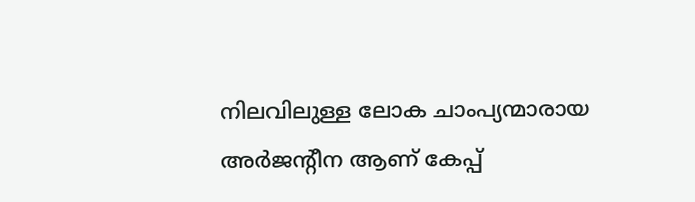നിലവിലുള്ള ലോക ചാംപ്യന്മാരായ അർജന്റീന ആണ് കേപ്പ്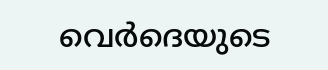വെർദെയുടെ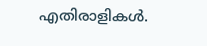എതിരാളികൾ.